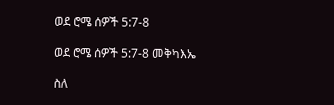ወደ ሮሜ ሰዎች 5:7-8

ወደ ሮሜ ሰዎች 5:7-8 መቅካእኤ

ስለ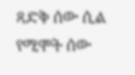ጻድቅ ሰው ሲል የሚሞት ሰው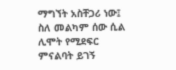ማግኘት አስቸጋሪ ነው፤ ስለ መልካም ሰው ሲል ሊሞት የሚደፍር ምናልባት ይገኝ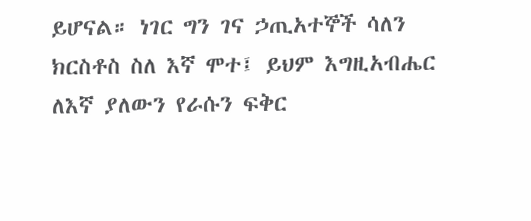ይሆናል። ነገር ግን ገና ኃጢአተኞች ሳለን ክርስቶስ ስለ እኛ ሞተ፤ ይህም እግዚአብሔር ለእኛ ያለውን የራሱን ፍቅር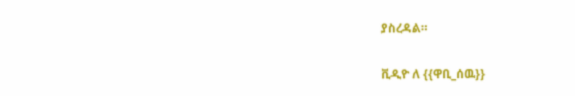ያስረዳል።

ቪዲዮ ለ {{ዋቢ_ሰዉ}}